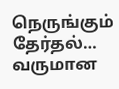நெருங்கும் தேர்தல்… வருமான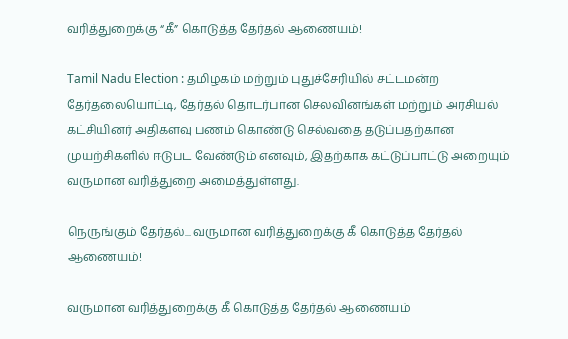வரித்துறைக்கு “கீ” கொடுத்த தேர்தல் ஆணையம்!

Tamil Nadu Election : தமிழகம் மற்றும் புதுச்சேரியில் சட்டமன்ற தேர்தலையொட்டி, தேர்தல் தொடர்பான செலவினங்கள் மற்றும் அரசியல் கட்சியினர் அதிகளவு பணம் கொண்டு செல்வதை தடுப்பதற்கான முயற்சிகளில் ஈடுபட வேண்டும் எனவும், இதற்காக கட்டுப்பாட்டு அறையும் வருமான வரித்துறை அமைத்துள்ளது.

நெருங்கும் தேர்தல்... வருமான வரித்துறைக்கு கீ கொடுத்த தேர்தல் ஆணையம்!

வருமான வரித்துறைக்கு கீ கொடுத்த தேர்தல் ஆணையம்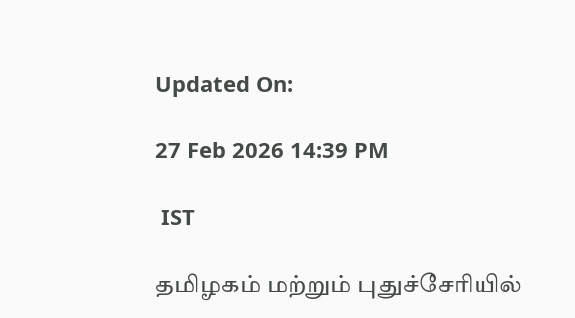Updated On:

27 Feb 2026 14:39 PM

 IST

தமிழகம் மற்றும் புதுச்சேரியில்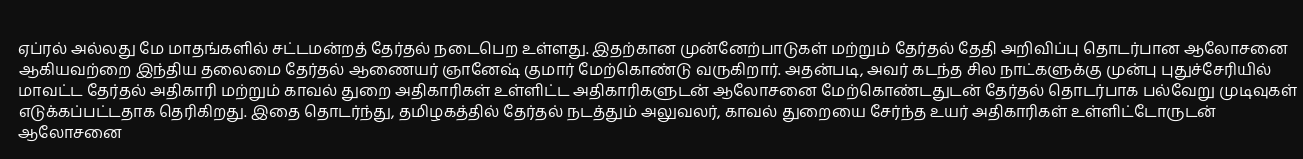ஏப்ரல் அல்லது மே மாதங்களில் சட்டமன்றத் தேர்தல் நடைபெற உள்ளது. இதற்கான முன்னேற்பாடுகள் மற்றும் தேர்தல் தேதி அறிவிப்பு தொடர்பான ஆலோசனை ஆகியவற்றை இந்திய தலைமை தேர்தல் ஆணையர் ஞானேஷ் குமார் மேற்கொண்டு வருகிறார். அதன்படி, அவர் கடந்த சில நாட்களுக்கு முன்பு புதுச்சேரியில் மாவட்ட தேர்தல் அதிகாரி மற்றும் காவல் துறை அதிகாரிகள் உள்ளிட்ட அதிகாரிகளுடன் ஆலோசனை மேற்கொண்டதுடன் தேர்தல் தொடர்பாக பல்வேறு முடிவுகள் எடுக்கப்பட்டதாக தெரிகிறது. இதை தொடர்ந்து, தமிழகத்தில் தேர்தல் நடத்தும் அலுவலர், காவல் துறையை சேர்ந்த உயர் அதிகாரிகள் உள்ளிட்டோருடன் ஆலோசனை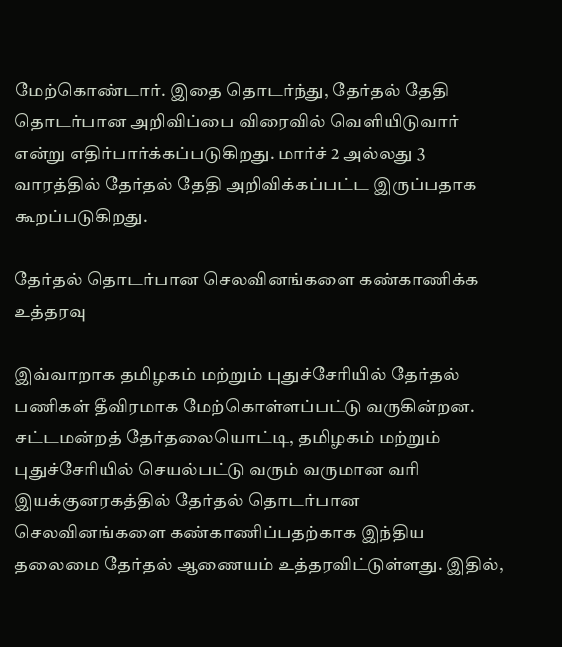மேற்கொண்டார். இதை தொடர்ந்து, தேர்தல் தேதி தொடர்பான அறிவிப்பை விரைவில் வெளியிடுவார் என்று எதிர்பார்க்கப்படுகிறது. மார்ச் 2 அல்லது 3 வாரத்தில் தேர்தல் தேதி அறிவிக்கப்பட்ட இருப்பதாக கூறப்படுகிறது.

தேர்தல் தொடர்பான செலவினங்களை கண்காணிக்க உத்தரவு

இவ்வாறாக தமிழகம் மற்றும் புதுச்சேரியில் தேர்தல் பணிகள் தீவிரமாக மேற்கொள்ளப்பட்டு வருகின்றன. சட்டமன்றத் தேர்தலையொட்டி, தமிழகம் மற்றும் புதுச்சேரியில் செயல்பட்டு வரும் வருமான வரி இயக்குனரகத்தில் தேர்தல் தொடர்பான செலவினங்களை கண்காணிப்பதற்காக இந்திய தலைமை தேர்தல் ஆணையம் உத்தரவிட்டுள்ளது. இதில்,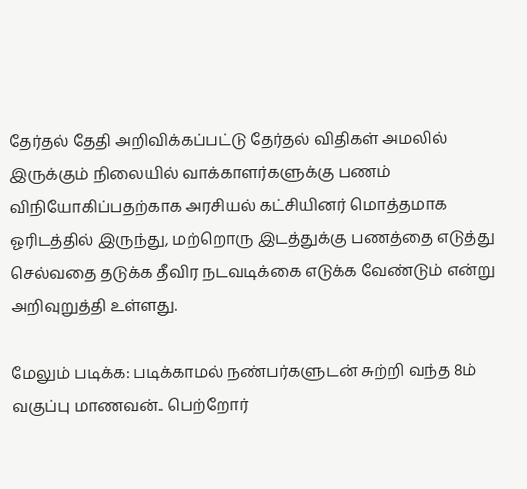தேர்தல் தேதி அறிவிக்கப்பட்டு தேர்தல் விதிகள் அமலில் இருக்கும் நிலையில் வாக்காளர்களுக்கு பணம் விநியோகிப்பதற்காக அரசியல் கட்சியினர் மொத்தமாக ஓரிடத்தில் இருந்து, மற்றொரு இடத்துக்கு பணத்தை எடுத்து செல்வதை தடுக்க தீவிர நடவடிக்கை எடுக்க வேண்டும் என்று அறிவுறுத்தி உள்ளது.

மேலும் படிக்க: படிக்காமல் நண்பர்களுடன் சுற்றி வந்த 8ம் வகுப்பு மாணவன்.. பெற்றோர்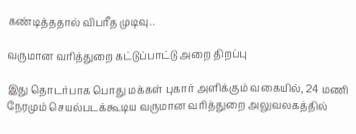கண்டித்ததால் விபரீத முடிவு..

வருமான வரித்துறை கட்டுப்பாட்டு அறை திறப்பு

இது தொடர்பாக பொது மக்கள் புகார் அளிக்கும் வகையில், 24 மணி நேரமும் செயல்படக்கூடிய வருமான வரித்துறை அலுவலகத்தில்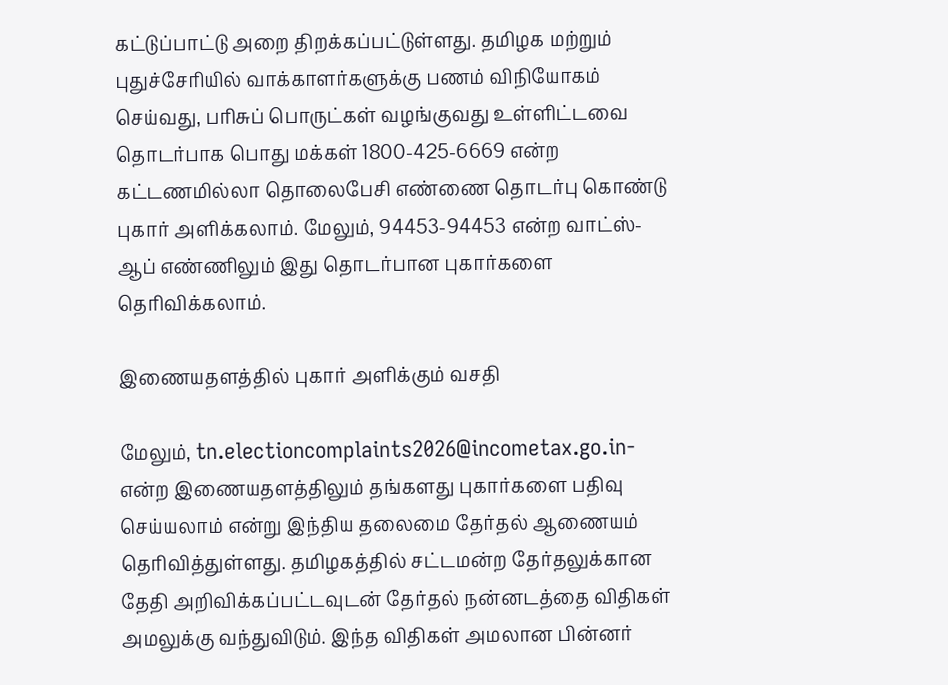கட்டுப்பாட்டு அறை திறக்கப்பட்டுள்ளது. தமிழக மற்றும் புதுச்சேரியில் வாக்காளர்களுக்கு பணம் விநியோகம் செய்வது, பரிசுப் பொருட்கள் வழங்குவது உள்ளிட்டவை தொடர்பாக பொது மக்கள் 1800-425-6669 என்ற கட்டணமில்லா தொலைபேசி எண்ணை தொடர்பு கொண்டு புகார் அளிக்கலாம். மேலும், 94453-94453 என்ற வாட்ஸ்- ஆப் எண்ணிலும் இது தொடர்பான புகார்களை தெரிவிக்கலாம்.

இணையதளத்தில் புகார் அளிக்கும் வசதி

மேலும், tn.electioncomplaints2026@incometax.go.in- என்ற இணையதளத்திலும் தங்களது புகார்களை பதிவு செய்யலாம் என்று இந்திய தலைமை தேர்தல் ஆணையம் தெரிவித்துள்ளது. தமிழகத்தில் சட்டமன்ற தேர்தலுக்கான தேதி அறிவிக்கப்பட்டவுடன் தேர்தல் நன்னடத்தை விதிகள் அமலுக்கு வந்துவிடும். இந்த விதிகள் அமலான பின்னர்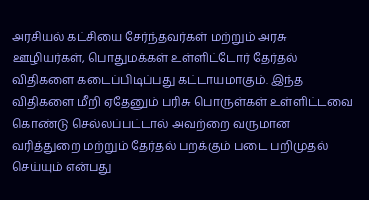அரசியல் கட்சியை சேர்ந்தவர்கள் மற்றும் அரசு ஊழியர்கள், பொதுமக்கள் உள்ளிட்டோர் தேர்தல் விதிகளை கடைப்பிடிப்பது கட்டாயமாகும். இந்த விதிகளை மீறி ஏதேனும் பரிசு பொருள்கள் உள்ளிட்டவை கொண்டு செல்லப்பட்டால் அவற்றை வருமான வரித்துறை மற்றும் தேர்தல் பறக்கும் படை பறிமுதல் செய்யும் என்பது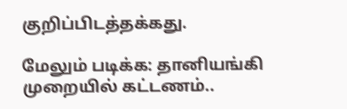குறிப்பிடத்தக்கது.

மேலும் படிக்க: தானியங்கி முறையில் கட்டணம்..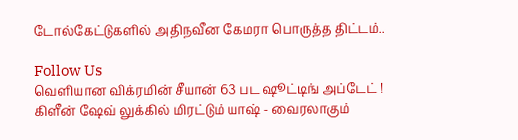டோல்கேட்டுகளில் அதிநவீன கேமரா பொருத்த திட்டம்..

Follow Us
வெளியான விக்ரமின் சீயான் 63 பட ஷூட்டிங் அப்டேட் !
கிளீன் ஷேவ் லுக்கில் மிரட்டும் யாஷ் - வைரலாகும்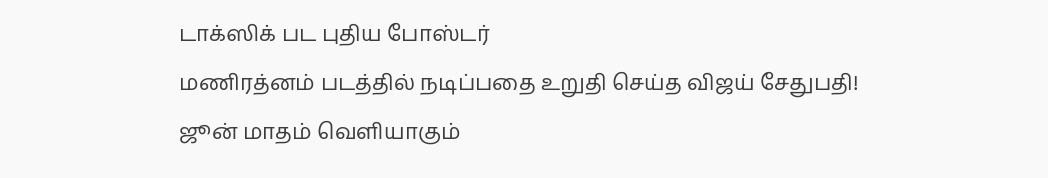டாக்ஸிக் பட புதிய போஸ்டர்
மணிரத்னம் படத்தில் நடிப்பதை உறுதி செய்த விஜய் சேதுபதி!
ஜூன் மாதம் வெளியாகும்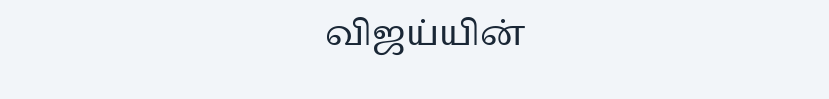விஜய்யின்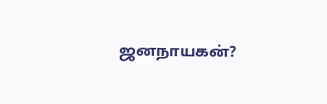ஜனநாயகன்?